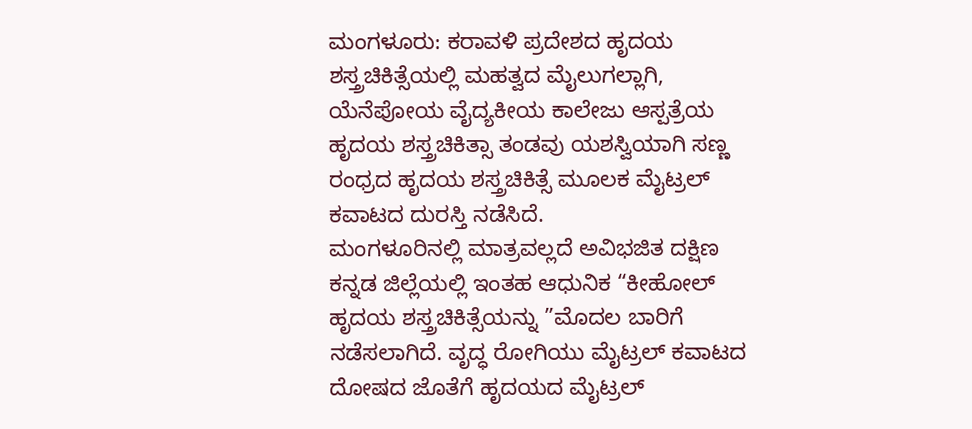ಮಂಗಳೂರು: ಕರಾವಳಿ ಪ್ರದೇಶದ ಹೃದಯ ಶಸ್ತ್ರಚಿಕಿತ್ಸೆಯಲ್ಲಿ ಮಹತ್ವದ ಮೈಲುಗಲ್ಲಾಗಿ, ಯೆನೆಪೋಯ ವೈದ್ಯಕೀಯ ಕಾಲೇಜು ಆಸ್ಪತ್ರೆಯ ಹೃದಯ ಶಸ್ತ್ರಚಿಕಿತ್ಸಾ ತಂಡವು ಯಶಸ್ವಿಯಾಗಿ ಸಣ್ಣ ರಂಧ್ರದ ಹೃದಯ ಶಸ್ತ್ರಚಿಕಿತ್ಸೆ ಮೂಲಕ ಮೈಟ್ರಲ್ ಕವಾಟದ ದುರಸ್ತಿ ನಡೆಸಿದೆ.
ಮಂಗಳೂರಿನಲ್ಲಿ ಮಾತ್ರವಲ್ಲದೆ ಅವಿಭಜಿತ ದಕ್ಷಿಣ ಕನ್ನಡ ಜಿಲ್ಲೆಯಲ್ಲಿ ಇಂತಹ ಆಧುನಿಕ “ಕೀಹೋಲ್ ಹೃದಯ ಶಸ್ತ್ರಚಿಕಿತ್ಸೆಯನ್ನು ”ಮೊದಲ ಬಾರಿಗೆ ನಡೆಸಲಾಗಿದೆ. ವೃದ್ಧ ರೋಗಿಯು ಮೈಟ್ರಲ್ ಕವಾಟದ ದೋಷದ ಜೊತೆಗೆ ಹೃದಯದ ಮೈಟ್ರಲ್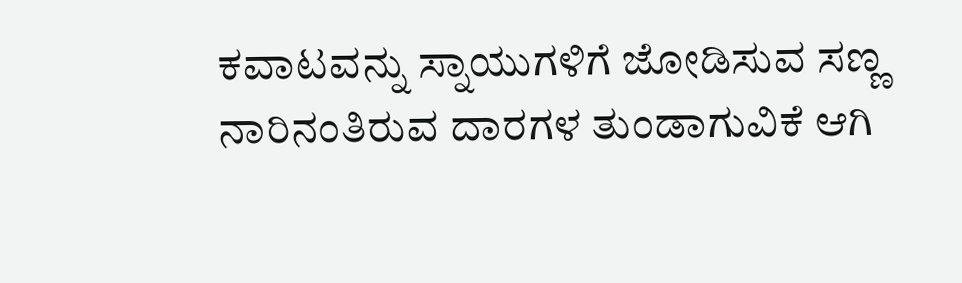ಕವಾಟವನ್ನು ಸ್ನಾಯುಗಳಿಗೆ ಜೋಡಿಸುವ ಸಣ್ಣ ನಾರಿನಂತಿರುವ ದಾರಗಳ ತುಂಡಾಗುವಿಕೆ ಆಗಿ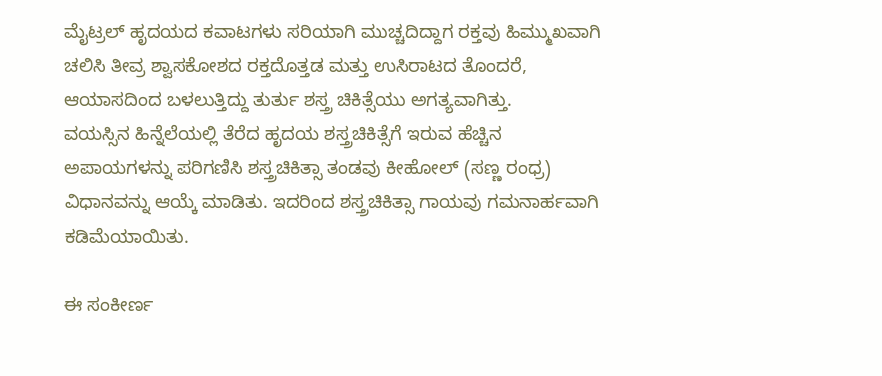ಮೈಟ್ರಲ್ ಹೃದಯದ ಕವಾಟಗಳು ಸರಿಯಾಗಿ ಮುಚ್ಚದಿದ್ದಾಗ ರಕ್ತವು ಹಿಮ್ಮುಖವಾಗಿ ಚಲಿಸಿ ತೀವ್ರ ಶ್ವಾಸಕೋಶದ ರಕ್ತದೊತ್ತಡ ಮತ್ತು ಉಸಿರಾಟದ ತೊಂದರೆ, ಆಯಾಸದಿಂದ ಬಳಲುತ್ತಿದ್ದು ತುರ್ತು ಶಸ್ತ್ರ ಚಿಕಿತ್ಸೆಯು ಅಗತ್ಯವಾಗಿತ್ತು.
ವಯಸ್ಸಿನ ಹಿನ್ನೆಲೆಯಲ್ಲಿ ತೆರೆದ ಹೃದಯ ಶಸ್ತ್ರಚಿಕಿತ್ಸೆಗೆ ಇರುವ ಹೆಚ್ಚಿನ ಅಪಾಯಗಳನ್ನು ಪರಿಗಣಿಸಿ ಶಸ್ತ್ರಚಿಕಿತ್ಸಾ ತಂಡವು ಕೀಹೋಲ್ (ಸಣ್ಣ ರಂಧ್ರ) ವಿಧಾನವನ್ನು ಆಯ್ಕೆ ಮಾಡಿತು. ಇದರಿಂದ ಶಸ್ತ್ರಚಿಕಿತ್ಸಾ ಗಾಯವು ಗಮನಾರ್ಹವಾಗಿ ಕಡಿಮೆಯಾಯಿತು.

ಈ ಸಂಕೀರ್ಣ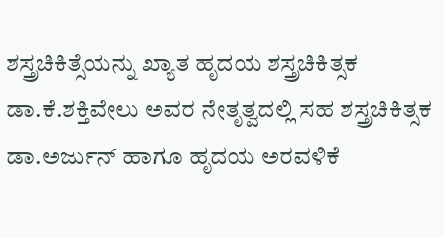ಶಸ್ತ್ರಚಿಕಿತ್ಸೆಯನ್ನು ಖ್ಯಾತ ಹೃದಯ ಶಸ್ತ್ರಚಿಕಿತ್ಸಕ ಡಾ.ಕೆ.ಶಕ್ತಿವೇಲು ಅವರ ನೇತೃತ್ವದಲ್ಲಿ ಸಹ ಶಸ್ತ್ರಚಿಕಿತ್ಸಕ ಡಾ.ಅರ್ಜುನ್ ಹಾಗೂ ಹೃದಯ ಅರವಳಿಕೆ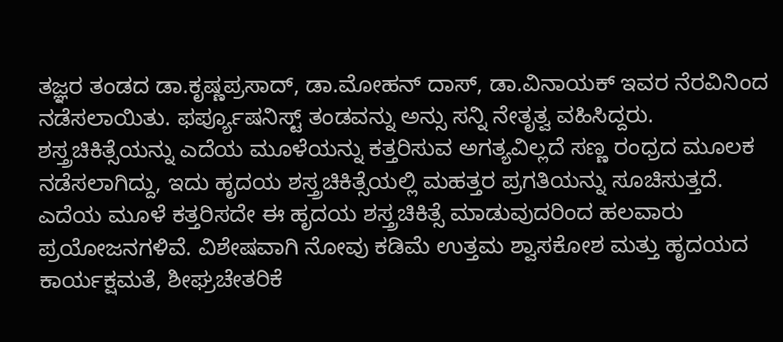ತಜ್ಞರ ತಂಡದ ಡಾ.ಕೃಷ್ಣಪ್ರಸಾದ್, ಡಾ.ಮೋಹನ್ ದಾಸ್, ಡಾ.ವಿನಾಯಕ್ ಇವರ ನೆರವಿನಿಂದ ನಡೆಸಲಾಯಿತು. ಫರ್ಪ್ಯೂಷನಿಸ್ಟ್ ತಂಡವನ್ನು ಅನ್ಸು ಸನ್ನಿ ನೇತೃತ್ವ ವಹಿಸಿದ್ದರು. ಶಸ್ತ್ರಚಿಕಿತ್ಸೆಯನ್ನು ಎದೆಯ ಮೂಳೆಯನ್ನು ಕತ್ತರಿಸುವ ಅಗತ್ಯವಿಲ್ಲದೆ ಸಣ್ಣ ರಂಧ್ರದ ಮೂಲಕ ನಡೆಸಲಾಗಿದ್ದು, ಇದು ಹೃದಯ ಶಸ್ತ್ರಚಿಕಿತ್ಸೆಯಲ್ಲಿ ಮಹತ್ತರ ಪ್ರಗತಿಯನ್ನು ಸೂಚಿಸುತ್ತದೆ.
ಎದೆಯ ಮೂಳೆ ಕತ್ತರಿಸದೇ ಈ ಹೃದಯ ಶಸ್ತ್ರಚಿಕಿತ್ಸೆ ಮಾಡುವುದರಿಂದ ಹಲವಾರು ಪ್ರಯೋಜನಗಳಿವೆ. ವಿಶೇಷವಾಗಿ ನೋವು ಕಡಿಮೆ ಉತ್ತಮ ಶ್ವಾಸಕೋಶ ಮತ್ತು ಹೃದಯದ ಕಾರ್ಯಕ್ಷಮತೆ, ಶೀಘ್ರಚೇತರಿಕೆ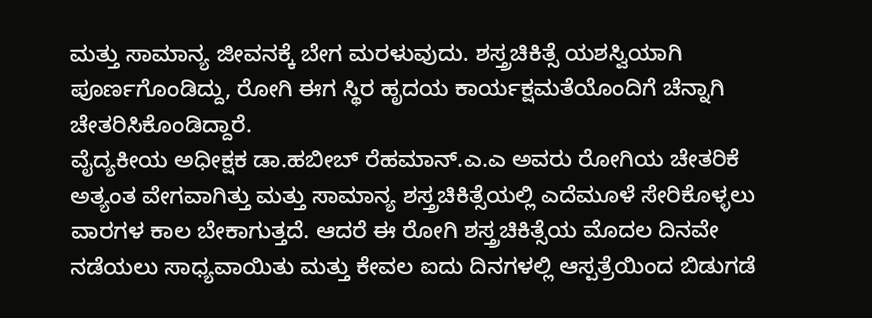ಮತ್ತು ಸಾಮಾನ್ಯ ಜೀವನಕ್ಕೆ ಬೇಗ ಮರಳುವುದು. ಶಸ್ತ್ರಚಿಕಿತ್ಸೆ ಯಶಸ್ವಿಯಾಗಿ ಪೂರ್ಣಗೊಂಡಿದ್ದು, ರೋಗಿ ಈಗ ಸ್ಥಿರ ಹೃದಯ ಕಾರ್ಯಕ್ಷಮತೆಯೊಂದಿಗೆ ಚೆನ್ನಾಗಿ ಚೇತರಿಸಿಕೊಂಡಿದ್ದಾರೆ.
ವೈದ್ಯಕೀಯ ಅಧೀಕ್ಷಕ ಡಾ.ಹಬೀಬ್ ರೆಹಮಾನ್.ಎ.ಎ ಅವರು ರೋಗಿಯ ಚೇತರಿಕೆ ಅತ್ಯಂತ ವೇಗವಾಗಿತ್ತು ಮತ್ತು ಸಾಮಾನ್ಯ ಶಸ್ತ್ರಚಿಕಿತ್ಸೆಯಲ್ಲಿ ಎದೆಮೂಳೆ ಸೇರಿಕೊಳ್ಳಲು ವಾರಗಳ ಕಾಲ ಬೇಕಾಗುತ್ತದೆ. ಆದರೆ ಈ ರೋಗಿ ಶಸ್ತ್ರಚಿಕಿತ್ಸೆಯ ಮೊದಲ ದಿನವೇ ನಡೆಯಲು ಸಾಧ್ಯವಾಯಿತು ಮತ್ತು ಕೇವಲ ಐದು ದಿನಗಳಲ್ಲಿ ಆಸ್ಪತ್ರೆಯಿಂದ ಬಿಡುಗಡೆ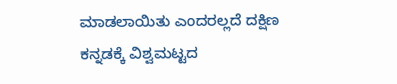ಮಾಡಲಾಯಿತು ಎಂದರಲ್ಲದೆ ದಕ್ಷಿಣ ಕನ್ನಡಕ್ಕೆ ವಿಶ್ವಮಟ್ಟದ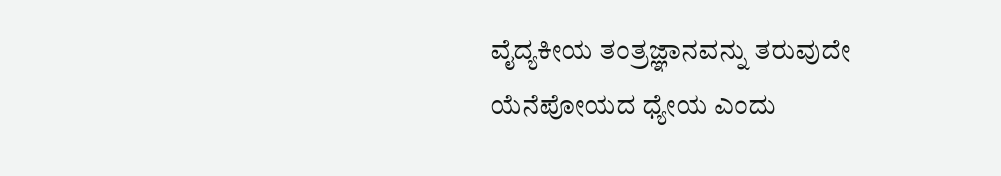ವೈದ್ಯಕೀಯ ತಂತ್ರಜ್ಞಾನವನ್ನು ತರುವುದೇ ಯೆನೆಪೋಯದ ಧ್ಯೇಯ ಎಂದು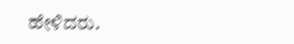ಹೇಳಿದರು.